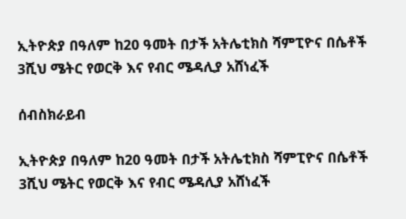ኢትዮጵያ በዓለም ከ20 ዓመት በታች አትሌቲክስ ሻምፒዮና በሴቶች 3ሺህ ሜትር የወርቅ እና የብር ሜዳሊያ አሸነፈች

ሰብስክራይብ

ኢትዮጵያ በዓለም ከ20 ዓመት በታች አትሌቲክስ ሻምፒዮና በሴቶች 3ሺህ ሜትር የወርቅ እና የብር ሜዳሊያ አሸነፈች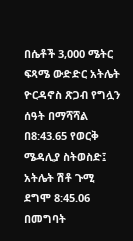በሴቶች 3,000 ሜትር ፍጻሜ ውድድር አትሌት ዮርዳኖስ ጽጋብ የግሏን ሰዓት በማሻሻል በ8:43.65 የወርቅ ሜዳሊያ ስትወስድ፤ አትሌት ሽቶ ጉሚ ደግሞ 8:45.06 በመግባት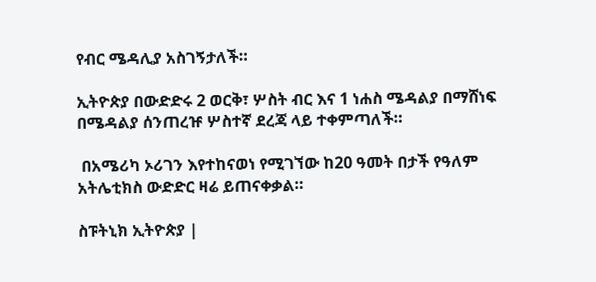የብር ሜዳሊያ አስገኝታለች።

ኢትዮጵያ በውድድሩ 2 ወርቅ፣ ሦስት ብር እና 1 ነሐስ ሜዳልያ በማሸነፍ በሜዳልያ ሰንጠረዡ ሦስተኛ ደረጃ ላይ ተቀምጣለች።

 በአሜሪካ ኦሪገን እየተከናወነ የሚገኘው ከ20 ዓመት በታች የዓለም አትሌቲክስ ውድድር ዛሬ ይጠናቀቃል።

ስፑትኒክ ኢትዮጵያ |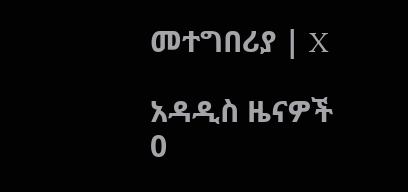መተግበሪያ | X

አዳዲስ ዜናዎች
0